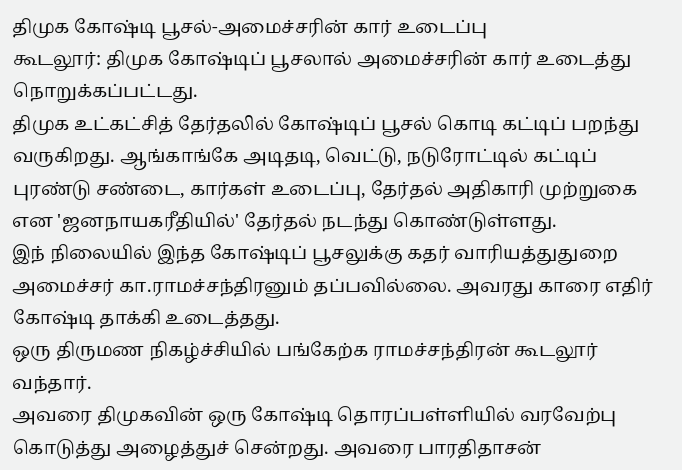திமுக கோஷ்டி பூசல்-அமைச்சரின் கார் உடைப்பு
கூடலூர்: திமுக கோஷ்டிப் பூசலால் அமைச்சரின் கார் உடைத்து நொறுக்கப்பட்டது.
திமுக உட்கட்சித் தேர்தலில் கோஷ்டிப் பூசல் கொடி கட்டிப் பறந்து வருகிறது. ஆங்காங்கே அடிதடி, வெட்டு, நடுரோட்டில் கட்டிப் புரண்டு சண்டை, கார்கள் உடைப்பு, தேர்தல் அதிகாரி முற்றுகை என 'ஜனநாயகரீதியில்' தேர்தல் நடந்து கொண்டுள்ளது.
இந் நிலையில் இந்த கோஷ்டிப் பூசலுக்கு கதர் வாரியத்துதுறை அமைச்சர் கா.ராமச்சந்திரனும் தப்பவில்லை. அவரது காரை எதிர் கோஷ்டி தாக்கி உடைத்தது.
ஒரு திருமண நிகழ்ச்சியில் பங்கேற்க ராமச்சந்திரன் கூடலூர் வந்தார்.
அவரை திமுகவின் ஒரு கோஷ்டி தொரப்பள்ளியில் வரவேற்பு கொடுத்து அழைத்துச் சென்றது. அவரை பாரதிதாசன்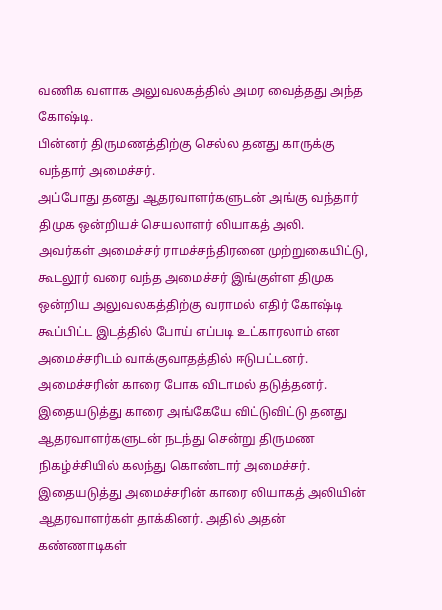வணிக வளாக அலுவலகத்தில் அமர வைத்தது அந்த கோஷ்டி.
பின்னர் திருமணத்திற்கு செல்ல தனது காருக்கு வந்தார் அமைச்சர்.
அப்போது தனது ஆதரவாளர்களுடன் அங்கு வந்தார் திமுக ஒன்றியச் செயலாளர் லியாகத் அலி.
அவர்கள் அமைச்சர் ராமச்சந்திரனை முற்றுகையிட்டு, கூடலூர் வரை வந்த அமைச்சர் இங்குள்ள திமுக ஒன்றிய அலுவலகத்திற்கு வராமல் எதிர் கோஷ்டி கூப்பிட்ட இடத்தில் போய் எப்படி உட்காரலாம் என அமைச்சரிடம் வாக்குவாதத்தில் ஈடுபட்டனர்.
அமைச்சரின் காரை போக விடாமல் தடுத்தனர். இதையடுத்து காரை அங்கேயே விட்டுவிட்டு தனது ஆதரவாளர்களுடன் நடந்து சென்று திருமண நிகழ்ச்சியில் கலந்து கொண்டார் அமைச்சர்.
இதையடுத்து அமைச்சரின் காரை லியாகத் அலியின் ஆதரவாளர்கள் தாக்கினர். அதில் அதன் கண்ணாடிகள்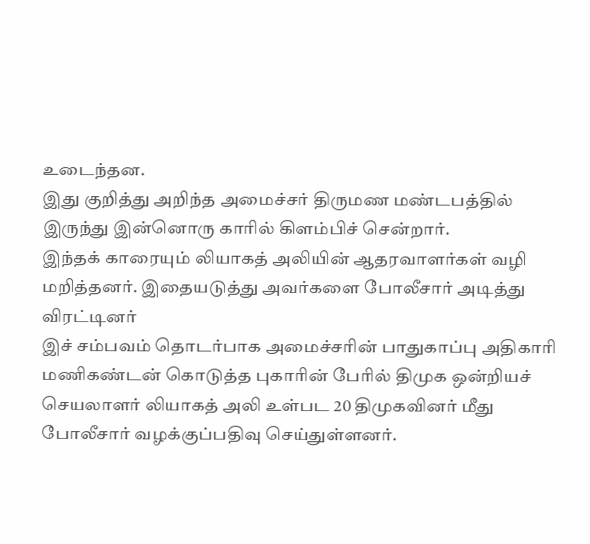உடைந்தன.
இது குறித்து அறிந்த அமைச்சர் திருமண மண்டபத்தில் இருந்து இன்னொரு காரில் கிளம்பிச் சென்றார்.
இந்தக் காரையும் லியாகத் அலியின் ஆதரவாளர்கள் வழி மறித்தனர். இதையடுத்து அவர்களை போலீசார் அடித்து விரட்டினர்
இச் சம்பவம் தொடர்பாக அமைச்சரின் பாதுகாப்பு அதிகாரி மணிகண்டன் கொடுத்த புகாரின் பேரில் திமுக ஒன்றியச் செயலாளர் லியாகத் அலி உள்பட 20 திமுகவினர் மீது போலீசார் வழக்குப்பதிவு செய்துள்ளனர்.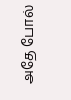அதே போல்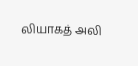லியாகத் அலி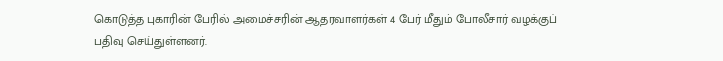கொடுத்த புகாரின் பேரில் அமைச்சரின் ஆதரவாளர்கள் 4 பேர் மீதும் போலீசார் வழக்குப் பதிவு செய்துள்ளனர்.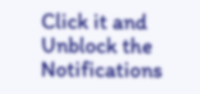Click it and Unblock the Notifications